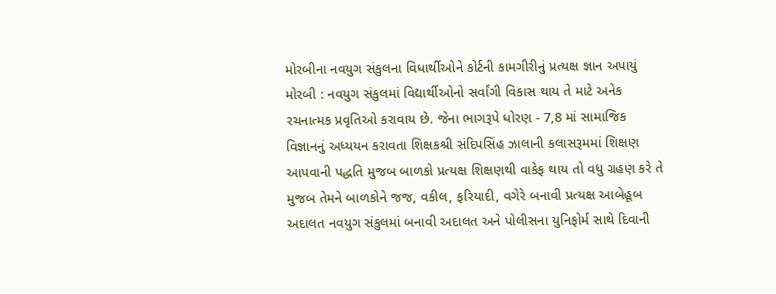મોરબીના નવયુગ સંકુલના વિધાર્થીઓને કોર્ટની કામગીરીનું પ્રત્યક્ષ જ્ઞાન અપાયું મોરબી : નવયુગ સંકુલમાં વિદ્યાર્થીઓનો સર્વાંગી વિકાસ થાય તે માટે અનેક રચનાત્મક પ્રવૃતિઓ કરાવાય છે. જેના ભાગરૂપે ધોરણ - 7,8 માં સામાજિક વિજ્ઞાનનું અધ્યયન કરાવતા શિક્ષકશ્રી સંદિપસિંહ ઝાલાની કલાસરૂમમાં શિક્ષણ આપવાની પદ્ધતિ મુજબ બાળકો પ્રત્યક્ષ શિક્ષણથી વાકેફ થાય તો વધુ ગ્રહણ કરે તે મુજબ તેમને બાળકોને જજ, વકીલ, ફરિયાદી, વગેરે બનાવી પ્રત્યક્ષ આબેહૂબ અદાલત નવયુગ સંકુલમાં બનાવી અદાલત અને પોલીસના યુનિફોર્મ સાથે દિવાની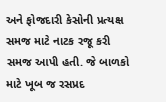અને ફોજદારી કેસોની પ્રત્યક્ષ સમજ માટે નાટક રજૂ કરી સમજ આપી હતી. જે બાળકો માટે ખૂબ જ રસપ્રદ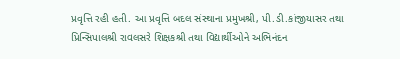પ્રવૃત્તિ રહી હતી. આ પ્રવૃત્તિ બદલ સંસ્થાના પ્રમુખશ્રી, પી.ડી.કાંજીયાસર તથા પ્રિન્સિપાલશ્રી રાવલસરે શિક્ષકશ્રી તથા વિદ્યાર્થીઓને અભિનંદન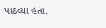પાઠવ્યા હતા.